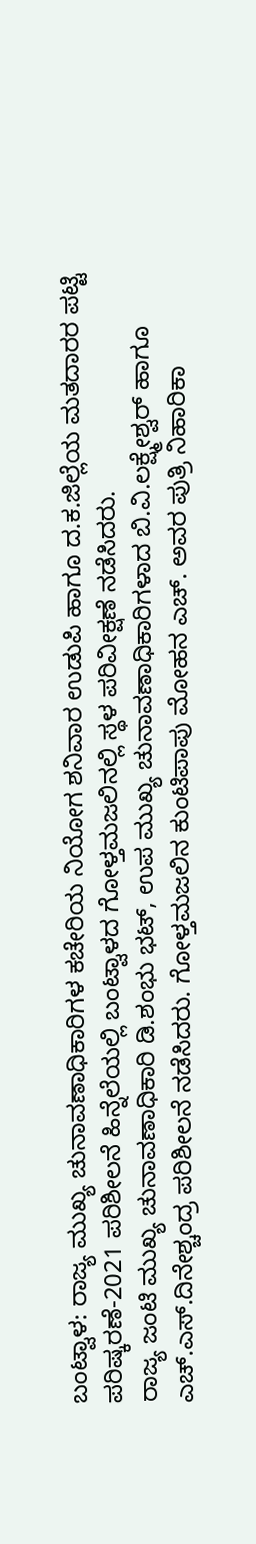ಬಂಟ್ವಾಳ: ರಾಜ್ಯ ಮುಖ್ಯ ಚುನಾವಣಾಧಿಕಾರಿಗಳ ಕಚೇರಿಯ ನಿಯೋಗ ಶನಿವಾರ ಉಡುಪಿ ಹಾಗೂ ದ.ಕ.ಜಿಲ್ಲೆಯ ಮತದಾರರ ಪಟ್ಟಿ ಪರಿಷ್ಕರಣೆ-2021 ಪರಿಶೀಲನೆ ಹಿನ್ನೆಲೆಯಲ್ಲಿ ಬಂಟ್ವಾಳದ ಗೋಳ್ತಮಜಲಿನಲ್ಲಿ ಸ್ಥಳ ಪರಿವೀಕ್ಷಣೆ ನಡೆಸಿದರು.
ರಾಜ್ಯ ಜಂಟಿ ಮುಖ್ಯ ಚುನಾವಣಾಧಿಕಾರಿ ಡಿ.ಶಂಭು ಭಟ್, ಉಪ ಮುಖ್ಯ ಚುನಾವಣಾಧಿಕಾರಿಗಳಾದ ಬಿ.ವಿ.ಲಕ್ಷ್ಮೇಶ್ವರ್ ಹಾಗೂ ಎಚ್.ಎಸ್.ದಿನೇಶ್ಚಂದ್ರ ಪರಿಶೀಲನೆ ನಡೆಸಿದರು. ಗೋಳ್ತಮಜಲಿನ ಕುಂಟಿಪಾಪು ಮೋಹನ ಎಚ್. ಅವರ ಪುತ್ರಿ ನಿಹಾರಿಕಾ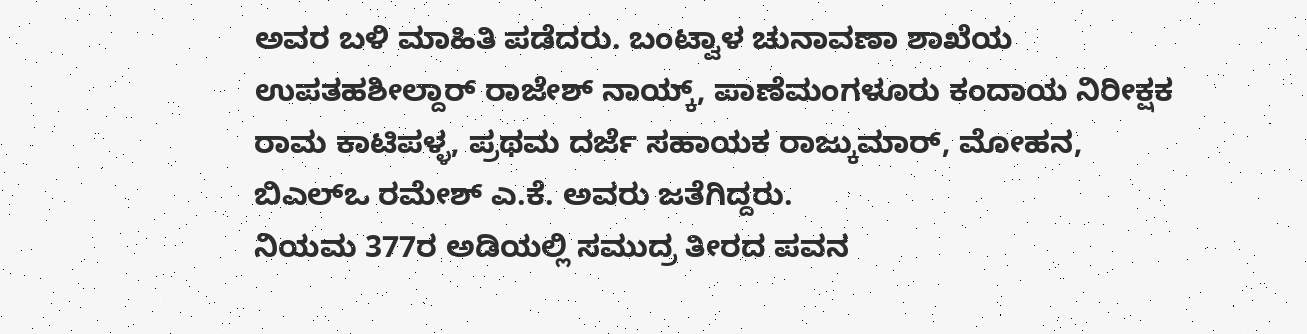ಅವರ ಬಳಿ ಮಾಹಿತಿ ಪಡೆದರು. ಬಂಟ್ವಾಳ ಚುನಾವಣಾ ಶಾಖೆಯ ಉಪತಹಶೀಲ್ದಾರ್ ರಾಜೇಶ್ ನಾಯ್ಕ್, ಪಾಣೆಮಂಗಳೂರು ಕಂದಾಯ ನಿರೀಕ್ಷಕ ರಾಮ ಕಾಟಿಪಳ್ಳ, ಪ್ರಥಮ ದರ್ಜೆ ಸಹಾಯಕ ರಾಜ್ಕುಮಾರ್, ಮೋಹನ, ಬಿಎಲ್ಒ ರಮೇಶ್ ಎ.ಕೆ. ಅವರು ಜತೆಗಿದ್ದರು.
ನಿಯಮ 377ರ ಅಡಿಯಲ್ಲಿ ಸಮುದ್ರ ತೀರದ ಪವನ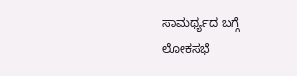ಸಾಮರ್ಥ್ಯದ ಬಗ್ಗೆ ಲೋಕಸಭೆ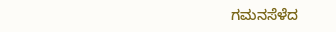ಗಮನಸೆಳೆದ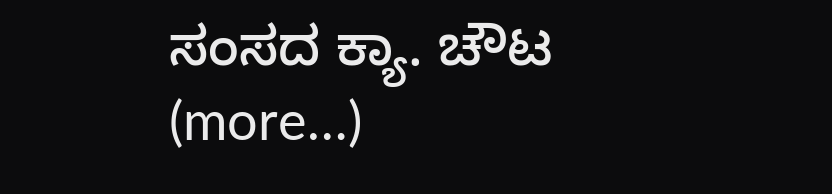ಸಂಸದ ಕ್ಯಾ. ಚೌಟ (more…)